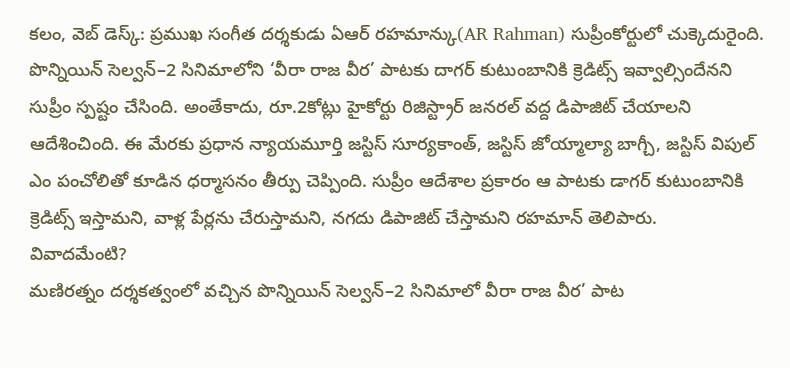కలం, వెబ్ డెస్క్: ప్రముఖ సంగీత దర్శకుడు ఏఆర్ రహమాన్కు(AR Rahman) సుప్రీంకోర్టులో చుక్కెదురైంది. పొన్నియిన్ సెల్వన్–2 సినిమాలోని ‘వీరా రాజ వీర’ పాటకు దాగర్ కుటుంబానికి క్రెడిట్స్ ఇవ్వాల్సిందేనని సుప్రీం స్పష్టం చేసింది. అంతేకాదు, రూ.2కోట్లు హైకోర్టు రిజిస్ట్రార్ జనరల్ వద్ద డిపాజిట్ చేయాలని ఆదేశించింది. ఈ మేరకు ప్రధాన న్యాయమూర్తి జస్టిస్ సూర్యకాంత్, జస్టిస్ జోయ్మాల్యా బాగ్చీ, జస్టిస్ విపుల్ ఎం పంచోలితో కూడిన ధర్మాసనం తీర్పు చెప్పింది. సుప్రీం ఆదేశాల ప్రకారం ఆ పాటకు డాగర్ కుటుంబానికి క్రెడిట్స్ ఇస్తామని, వాళ్ల పేర్లను చేరుస్తామని, నగదు డిపాజిట్ చేస్తామని రహమాన్ తెలిపారు.
వివాదమేంటి?
మణిరత్నం దర్శకత్వంలో వచ్చిన పొన్నియిన్ సెల్వన్–2 సినిమాలో వీరా రాజ వీర’ పాట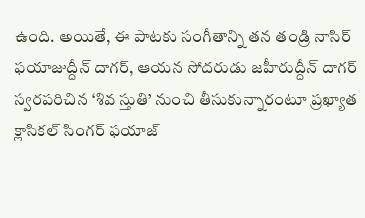ఉంది. అయితే, ఈ పాటకు సంగీతాన్ని తన తండ్రి నాసిర్ ఫయాజుద్దీన్ దాగర్, ఆయన సోదరుడు జహీరుద్దీన్ దాగర్ స్వరపరిచిన ‘శివ స్తుతి’ నుంచి తీసుకున్నారంటూ ప్రఖ్యాత క్లాసికల్ సింగర్ ఫయాజ్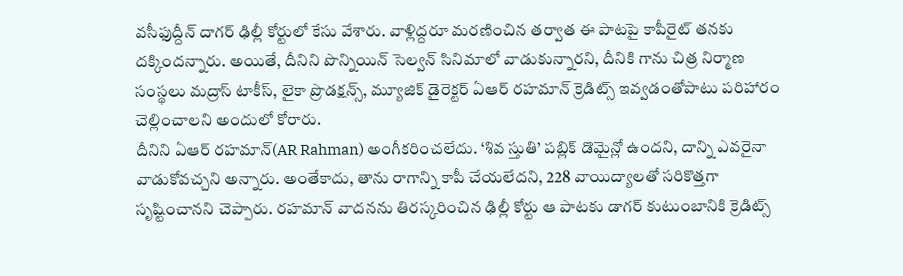వసీఫుద్దీన్ దాగర్ ఢిల్లీ కోర్టులో కేసు వేశారు. వాళ్లిద్దరూ మరణించిన తర్వాత ఈ పాటపై కాపీరైట్ తనకు దక్కిందన్నారు. అయితే, దీనిని పొన్నియిన్ సెల్వన్ సినిమాలో వాడుకున్నారని, దీనికి గాను చిత్ర నిర్మాణ సంస్థలు మద్రాస్ టాకీస్, లైకా ప్రొడక్షన్స్, మ్యూజిక్ డైరెక్టర్ ఏఆర్ రహమాన్ క్రెడిట్స్ ఇవ్వడంతోపాటు పరిహారం చెల్లించాలని అందులో కోరారు.
దీనిని ఏఆర్ రహమాన్(AR Rahman) అంగీకరించలేదు. ‘శివ స్తుతి’ పబ్లిక్ డొమైన్లో ఉందని, దాన్ని ఎవరైనా వాడుకోవచ్చని అన్నారు. అంతేకాదు, తాను రాగాన్ని కాపీ చేయలేదని, 228 వాయిద్యాలతో సరికొత్తగా సృష్టించానని చెప్పారు. రహమాన్ వాదనను తిరస్కరించిన ఢిల్లీ కోర్టు ఆ పాటకు డాగర్ కుటుంబానికి క్రెడిట్స్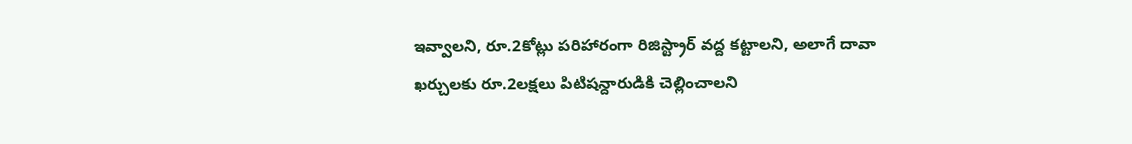ఇవ్వాలని, రూ.2కోట్లు పరిహారంగా రిజిస్ట్రార్ వద్ద కట్టాలని, అలాగే దావా ఖర్చులకు రూ.2లక్షలు పిటిషన్దారుడికి చెల్లించాలని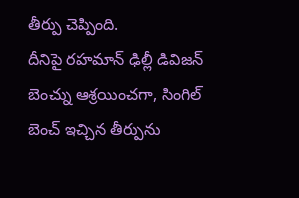తీర్పు చెప్పింది.
దీనిపై రహమాన్ ఢిల్లీ డివిజన్ బెంచ్ను ఆశ్రయించగా, సింగిల్ బెంచ్ ఇచ్చిన తీర్పును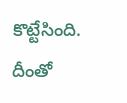కొట్టేసింది. దీంతో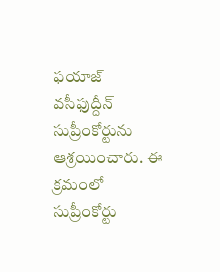ఫయాజ్ వసీఫుద్దీన్ సుప్రీంకోర్టును ఆశ్రయించారు. ఈ క్రమంలో సుప్రీంకోర్టు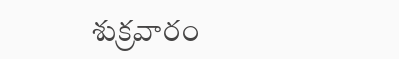శుక్రవారం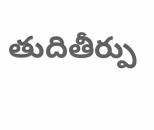తుదితీర్పు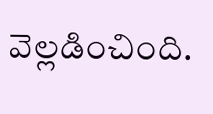వెల్లడించింది.